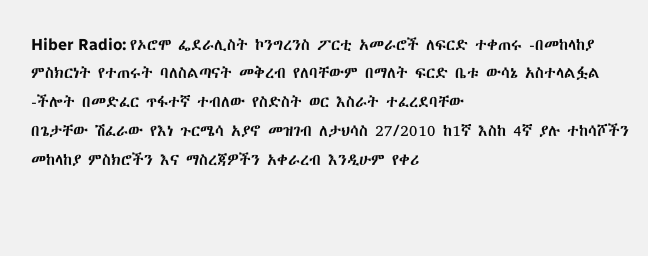Hiber Radio: የኦሮሞ ፌደራሊስት ኮንግረንስ ፖርቲ አመራሮች ለፍርድ ተቀጠሩ -በመከላከያ ምስክርነት የተጠሩት ባለስልጣናት መቅረብ የለባቸውም በማለት ፍርድ ቤቱ ውሳኔ አስተላልፏል -ችሎት በመድፈር ጥፋተኛ ተብለው የስድስት ወር እስራት ተፈረደባቸው
በጌታቸው ሽፈራው የእነ ጉርሜሳ አያኖ መዝገብ ለታህሳስ 27/2010 ከ1ኛ እስከ 4ኛ ያሉ ተከሳሾችን መከላከያ ምስክሮችን እና ማስረጃዎችን አቀራረብ እንዲሁም የቀሪ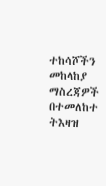ተከሳሾችን መከላከያ ማስረጃዎች በተመለከተ ትእዛዝ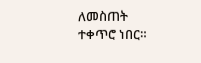ለመስጠት ተቀጥሮ ነበር።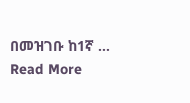በመዝገቡ ከ1ኛ …
Read More